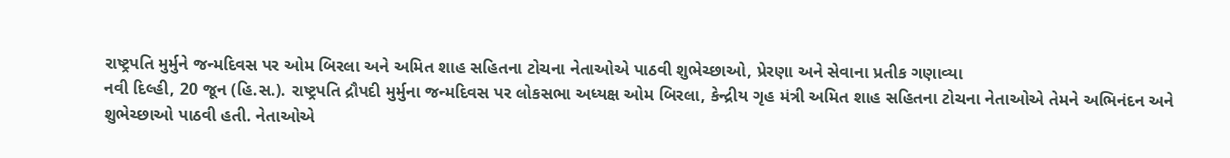રાષ્ટ્રપતિ મુર્મુને જન્મદિવસ પર ઓમ બિરલા અને અમિત શાહ સહિતના ટોચના નેતાઓએ પાઠવી શુભેચ્છાઓ, પ્રેરણા અને સેવાના પ્રતીક ગણાવ્યા
નવી દિલ્હી, 20 જૂન (હિ.સ.). રાષ્ટ્રપતિ દ્રૌપદી મુર્મુના જન્મદિવસ પર લોકસભા અધ્યક્ષ ઓમ બિરલા, કેન્દ્રીય ગૃહ મંત્રી અમિત શાહ સહિતના ટોચના નેતાઓએ તેમને અભિનંદન અને શુભેચ્છાઓ પાઠવી હતી. નેતાઓએ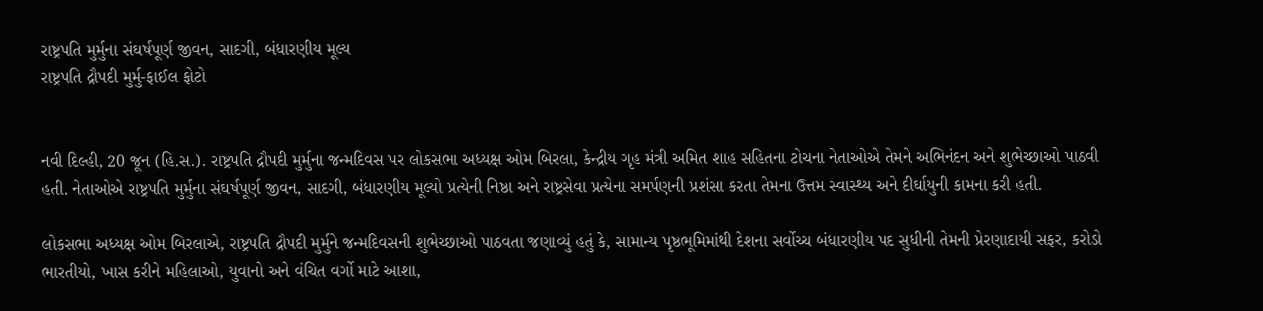રાષ્ટ્રપતિ મુર્મુના સંઘર્ષપૂર્ણ જીવન, સાદગી, બંધારણીય મૂલ્ય
રાષ્ટ્રપતિ દ્રૌપદી મુર્મુ-ફાઈલ ફોટો


નવી દિલ્હી, 20 જૂન (હિ.સ.). રાષ્ટ્રપતિ દ્રૌપદી મુર્મુના જન્મદિવસ પર લોકસભા અધ્યક્ષ ઓમ બિરલા, કેન્દ્રીય ગૃહ મંત્રી અમિત શાહ સહિતના ટોચના નેતાઓએ તેમને અભિનંદન અને શુભેચ્છાઓ પાઠવી હતી. નેતાઓએ રાષ્ટ્રપતિ મુર્મુના સંઘર્ષપૂર્ણ જીવન, સાદગી, બંધારણીય મૂલ્યો પ્રત્યેની નિષ્ઠા અને રાષ્ટ્રસેવા પ્રત્યેના સમર્પણની પ્રશંસા કરતા તેમના ઉત્તમ સ્વાસ્થ્ય અને દીર્ઘાયુની કામના કરી હતી.

લોકસભા અધ્યક્ષ ઓમ બિરલાએ, રાષ્ટ્રપતિ દ્રૌપદી મુર્મુને જન્મદિવસની શુભેચ્છાઓ પાઠવતા જણાવ્યું હતું કે, સામાન્ય પૃષ્ઠભૂમિમાંથી દેશના સર્વોચ્ચ બંધારણીય પદ સુધીની તેમની પ્રેરણાદાયી સફર, કરોડો ભારતીયો, ખાસ કરીને મહિલાઓ, યુવાનો અને વંચિત વર્ગો માટે આશા,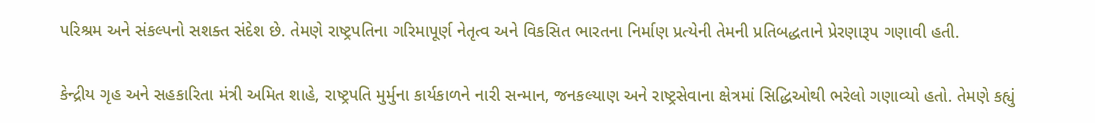પરિશ્રમ અને સંકલ્પનો સશક્ત સંદેશ છે. તેમણે રાષ્ટ્રપતિના ગરિમાપૂર્ણ નેતૃત્વ અને વિકસિત ભારતના નિર્માણ પ્રત્યેની તેમની પ્રતિબદ્ધતાને પ્રેરણારૂપ ગણાવી હતી.

કેન્દ્રીય ગૃહ અને સહકારિતા મંત્રી અમિત શાહે, રાષ્ટ્રપતિ મુર્મુના કાર્યકાળને નારી સન્માન, જનકલ્યાણ અને રાષ્ટ્રસેવાના ક્ષેત્રમાં સિદ્ધિઓથી ભરેલો ગણાવ્યો હતો. તેમણે કહ્યું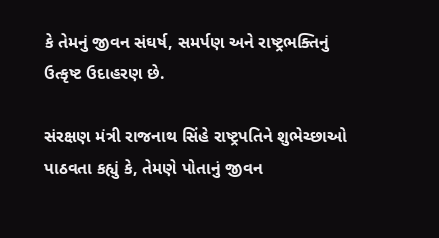કે તેમનું જીવન સંઘર્ષ, સમર્પણ અને રાષ્ટ્રભક્તિનું ઉત્કૃષ્ટ ઉદાહરણ છે.

સંરક્ષણ મંત્રી રાજનાથ સિંહે રાષ્ટ્રપતિને શુભેચ્છાઓ પાઠવતા કહ્યું કે, તેમણે પોતાનું જીવન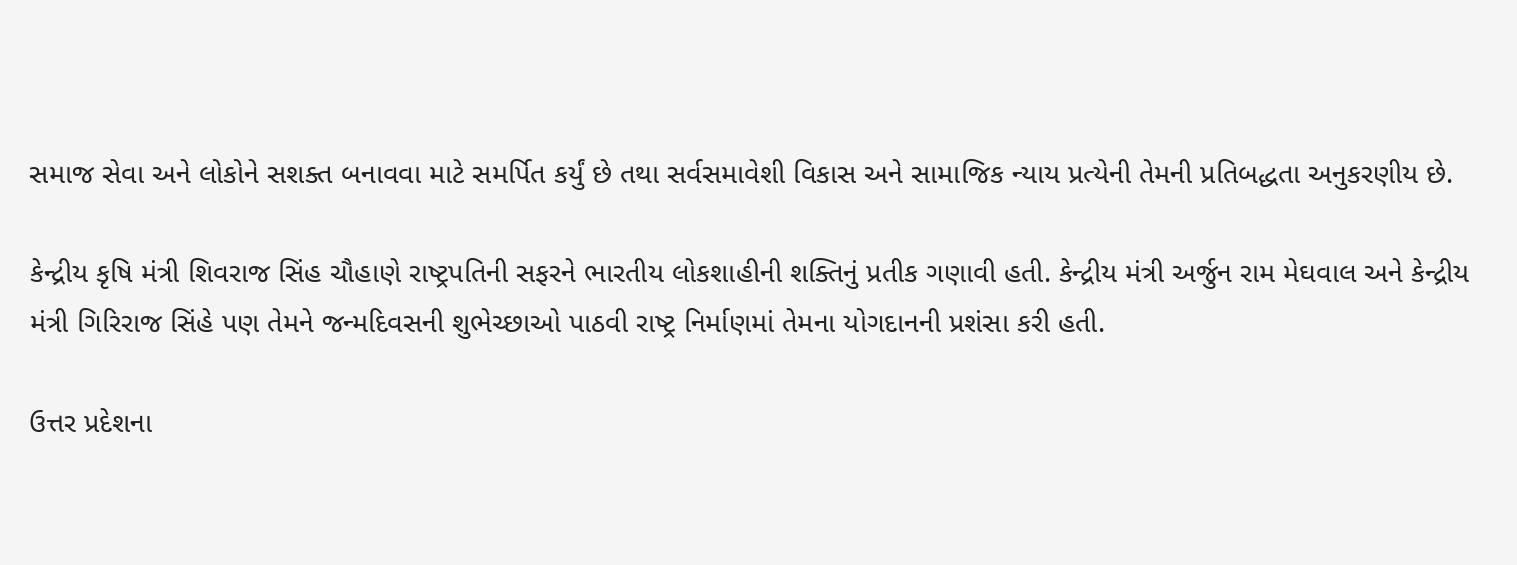સમાજ સેવા અને લોકોને સશક્ત બનાવવા માટે સમર્પિત કર્યું છે તથા સર્વસમાવેશી વિકાસ અને સામાજિક ન્યાય પ્રત્યેની તેમની પ્રતિબદ્ધતા અનુકરણીય છે.

કેન્દ્રીય કૃષિ મંત્રી શિવરાજ સિંહ ચૌહાણે રાષ્ટ્રપતિની સફરને ભારતીય લોકશાહીની શક્તિનું પ્રતીક ગણાવી હતી. કેન્દ્રીય મંત્રી અર્જુન રામ મેઘવાલ અને કેન્દ્રીય મંત્રી ગિરિરાજ સિંહે પણ તેમને જન્મદિવસની શુભેચ્છાઓ પાઠવી રાષ્ટ્ર નિર્માણમાં તેમના યોગદાનની પ્રશંસા કરી હતી.

ઉત્તર પ્રદેશના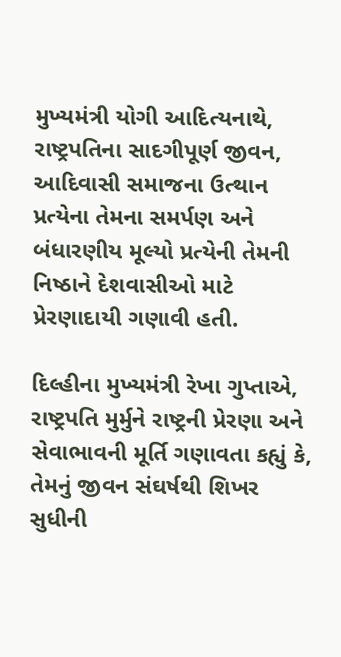મુખ્યમંત્રી યોગી આદિત્યનાથે, રાષ્ટ્રપતિના સાદગીપૂર્ણ જીવન, આદિવાસી સમાજના ઉત્થાન પ્રત્યેના તેમના સમર્પણ અને બંધારણીય મૂલ્યો પ્રત્યેની તેમની નિષ્ઠાને દેશવાસીઓ માટે પ્રેરણાદાયી ગણાવી હતી.

દિલ્હીના મુખ્યમંત્રી રેખા ગુપ્તાએ, રાષ્ટ્રપતિ મુર્મુને રાષ્ટ્રની પ્રેરણા અને સેવાભાવની મૂર્તિ ગણાવતા કહ્યું કે, તેમનું જીવન સંઘર્ષથી શિખર સુધીની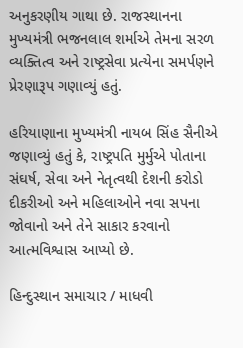અનુકરણીય ગાથા છે. રાજસ્થાનના મુખ્યમંત્રી ભજનલાલ શર્માએ તેમના સરળ વ્યક્તિત્વ અને રાષ્ટ્રસેવા પ્રત્યેના સમર્પણને પ્રેરણારૂપ ગણાવ્યું હતું.

હરિયાણાના મુખ્યમંત્રી નાયબ સિંહ સૈનીએ જણાવ્યું હતું કે, રાષ્ટ્રપતિ મુર્મુએ પોતાના સંઘર્ષ, સેવા અને નેતૃત્વથી દેશની કરોડો દીકરીઓ અને મહિલાઓને નવા સપના જોવાનો અને તેને સાકાર કરવાનો આત્મવિશ્વાસ આપ્યો છે.

હિન્દુસ્થાન સમાચાર / માધવી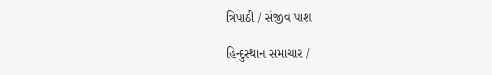ત્રિપાઠી / સંજીવ પાશ

હિન્દુસ્થાન સમાચાર /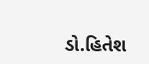ડો.હિતેશ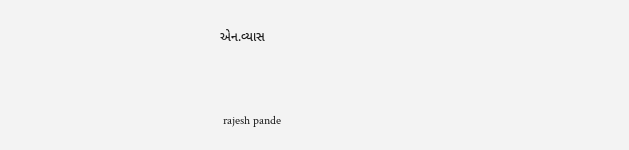એન.વ્યાસ


 rajesh pande